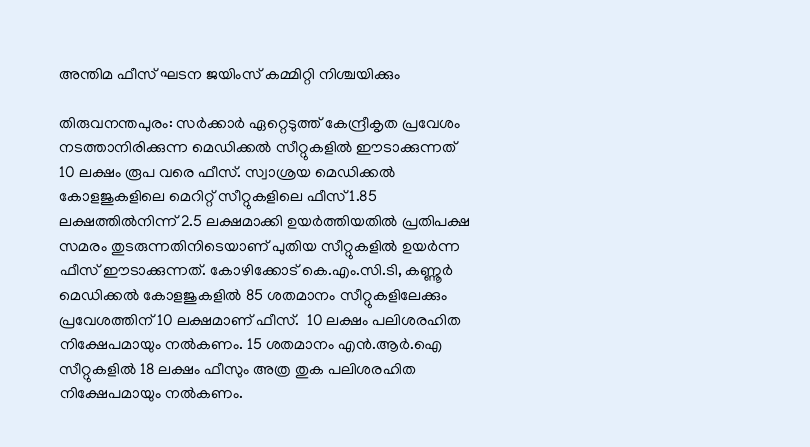അന്തിമ ഫീസ് ഘടന ജയിംസ് കമ്മിറ്റി നിശ്ചയിക്കും

തിരുവനന്തപുരം: സര്‍ക്കാര്‍ ഏറ്റെടുത്ത് കേന്ദ്രീകൃത പ്രവേശം നടത്താനിരിക്കുന്ന മെഡിക്കല്‍ സീറ്റുകളില്‍ ഈടാക്കുന്നത് 10 ലക്ഷം രൂപ വരെ ഫീസ്. സ്വാശ്രയ മെഡിക്കല്‍ കോളജുകളിലെ മെറിറ്റ് സീറ്റുകളിലെ ഫീസ് 1.85 ലക്ഷത്തില്‍നിന്ന് 2.5 ലക്ഷമാക്കി ഉയര്‍ത്തിയതില്‍ പ്രതിപക്ഷ സമരം തുടരുന്നതിനിടെയാണ് പുതിയ സീറ്റുകളില്‍ ഉയര്‍ന്ന ഫീസ് ഈടാക്കുന്നത്. കോഴിക്കോട് കെ.എം.സി.ടി, കണ്ണൂര്‍ മെഡിക്കല്‍ കോളജുകളില്‍ 85 ശതമാനം സീറ്റുകളിലേക്കും പ്രവേശത്തിന് 10 ലക്ഷമാണ് ഫീസ്.  10 ലക്ഷം പലിശരഹിത നിക്ഷേപമായും നല്‍കണം. 15 ശതമാനം എന്‍.ആര്‍.ഐ സീറ്റുകളില്‍ 18 ലക്ഷം ഫീസും അത്ര തുക പലിശരഹിത നിക്ഷേപമായും നല്‍കണം.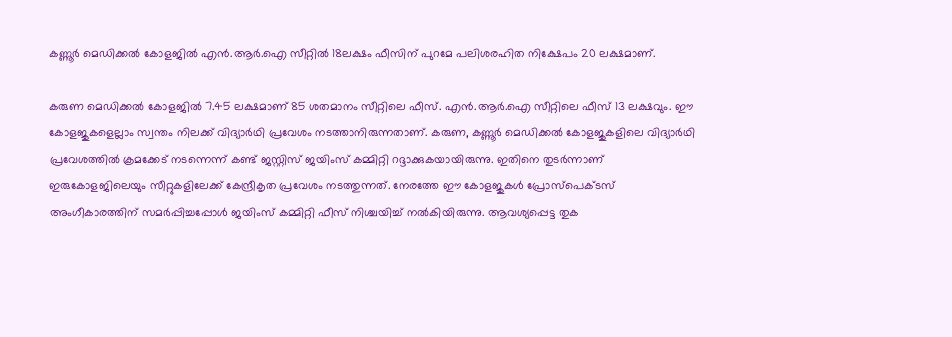കണ്ണൂര്‍ മെഡിക്കല്‍ കോളജില്‍ എന്‍.ആര്‍.ഐ സീറ്റില്‍ 18ലക്ഷം ഫീസിന് പുറമേ പലിശരഹിത നിക്ഷേപം 20 ലക്ഷമാണ്.

കരുണ മെഡിക്കല്‍ കോളജില്‍ 7.45 ലക്ഷമാണ് 85 ശതമാനം സീറ്റിലെ ഫീസ്. എന്‍.ആര്‍.ഐ സീറ്റിലെ ഫീസ് 13 ലക്ഷവും. ഈ കോളജുകളെല്ലാം സ്വന്തം നിലക്ക് വിദ്യാര്‍ഥി പ്രവേശം നടത്താനിരുന്നതാണ്. കരുണ, കണ്ണൂര്‍ മെഡിക്കല്‍ കോളജുകളിലെ വിദ്യാര്‍ഥി പ്രവേശത്തില്‍ ക്രമക്കേട് നടന്നെന്ന് കണ്ട് ജസ്റ്റിസ് ജയിംസ് കമ്മിറ്റി റദ്ദാക്കുകയായിരുന്നു. ഇതിനെ തുടര്‍ന്നാണ് ഇരുകോളജിലെയും സീറ്റുകളിലേക്ക് കേന്ദ്രീകൃത പ്രവേശം നടത്തുന്നത്. നേരത്തേ ഈ കോളജുകള്‍ പ്രോസ്പെക്ടസ് അംഗീകാരത്തിന് സമര്‍പ്പിച്ചപ്പോള്‍ ജയിംസ് കമ്മിറ്റി ഫീസ് നിശ്ചയിച്ച് നല്‍കിയിരുന്നു. ആവശ്യപ്പെട്ട തുക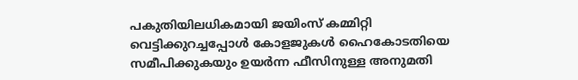പകുതിയിലധികമായി ജയിംസ് കമ്മിറ്റി വെട്ടിക്കുറച്ചപ്പോള്‍ കോളജുകള്‍ ഹൈകോടതിയെ സമീപിക്കുകയും ഉയര്‍ന്ന ഫീസിനുള്ള അനുമതി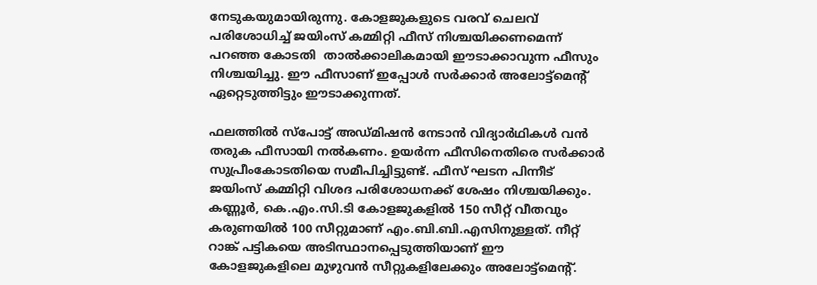നേടുകയുമായിരുന്നു. കോളജുകളുടെ വരവ് ചെലവ് പരിശോധിച്ച് ജയിംസ് കമ്മിറ്റി ഫീസ് നിശ്ചയിക്കണമെന്ന് പറഞ്ഞ കോടതി  താല്‍ക്കാലികമായി ഈടാക്കാവുന്ന ഫീസും നിശ്ചയിച്ചു. ഈ ഫീസാണ് ഇപ്പോള്‍ സര്‍ക്കാര്‍ അലോട്ട്മെന്‍റ് ഏറ്റെടുത്തിട്ടും ഈടാക്കുന്നത്.

ഫലത്തില്‍ സ്പോട്ട് അഡ്മിഷന്‍ നേടാന്‍ വിദ്യാര്‍ഥികള്‍ വന്‍ തരുക ഫീസായി നല്‍കണം. ഉയര്‍ന്ന ഫീസിനെതിരെ സര്‍ക്കാര്‍ സുപ്രീംകോടതിയെ സമീപിച്ചിട്ടുണ്ട്. ഫീസ് ഘടന പിന്നീട് ജയിംസ് കമ്മിറ്റി വിശദ പരിശോധനക്ക് ശേഷം നിശ്ചയിക്കും. കണ്ണൂര്‍, കെ.എം.സി.ടി കോളജുകളില്‍ 150 സീറ്റ് വീതവും കരുണയില്‍ 100 സീറ്റുമാണ് എം.ബി.ബി.എസിനുള്ളത്. നീറ്റ് റാങ്ക് പട്ടികയെ അടിസ്ഥാനപ്പെടുത്തിയാണ് ഈ കോളജുകളിലെ മുഴുവന്‍ സീറ്റുകളിലേക്കും അലോട്ട്മെന്‍റ്.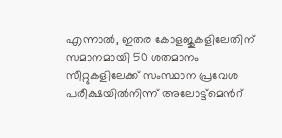എന്നാല്‍, ഇതര കോളജുകളിലേതിന് സമാനമായി 50 ശതമാനം സീറ്റുകളിലേക്ക് സംസ്ഥാന പ്രവേശ പരീക്ഷയില്‍നിന്ന് അലോട്ട്മെന്‍റ്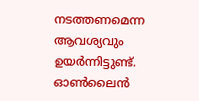നടത്തണമെന്ന ആവശ്യവും ഉയര്‍ന്നിട്ടുണ്ട്. ഓണ്‍ലൈന്‍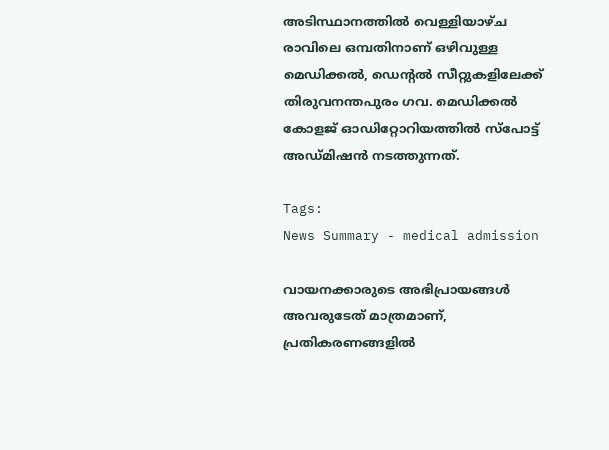അടിസ്ഥാനത്തില്‍ വെള്ളിയാഴ്ച രാവിലെ ഒമ്പതിനാണ് ഒഴിവുള്ള മെഡിക്കല്‍, ഡെന്‍റല്‍ സീറ്റുകളിലേക്ക് തിരുവനന്തപുരം ഗവ. മെഡിക്കല്‍ കോളജ് ഓഡിറ്റോറിയത്തില്‍ സ്പോട്ട് അഡ്മിഷന്‍ നടത്തുന്നത്.

Tags:
News Summary - medical admission

വായനക്കാരുടെ അഭിപ്രായങ്ങള്‍ അവരുടേത് മാത്രമാണ്, പ്രതികരണങ്ങളിൽ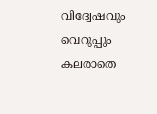വിദ്വേഷവും വെറുപ്പും കലരാതെ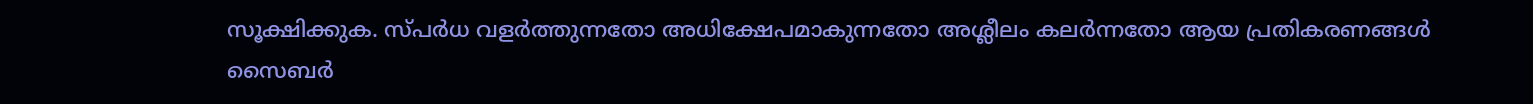സൂക്ഷിക്കുക. സ്പർധ വളർത്തുന്നതോ അധിക്ഷേപമാകുന്നതോ അശ്ലീലം കലർന്നതോ ആയ പ്രതികരണങ്ങൾ സൈബർ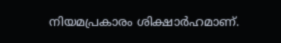നിയമപ്രകാരം ശിക്ഷാർഹമാണ്.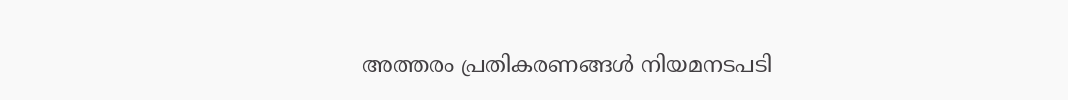അത്തരം പ്രതികരണങ്ങൾ നിയമനടപടി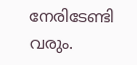നേരിടേണ്ടി വരും.